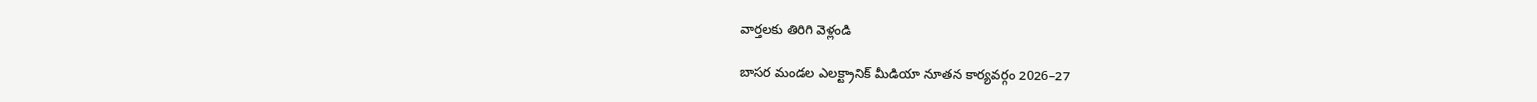వార్తలకు తిరిగి వెళ్లండి

బాసర మండల ఎలక్ట్రానిక్ మీడియా నూతన కార్యవర్గం 2026–27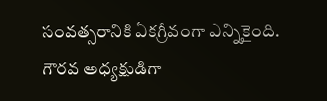సంవత్సరానికి ఏకగ్రీవంగా ఎన్నికైంది.
గౌరవ అధ్యక్షుడిగా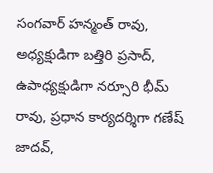సంగవార్ హన్మంత్ రావు, అధ్యక్షుడిగా బత్తిరి ప్రసాద్, ఉపాధ్యక్షుడిగా నర్సూరి భీమ్ రావు, ప్రధాన కార్యదర్శిగా గణేష్ జాదవ్,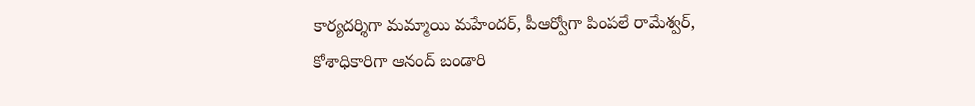కార్యదర్శిగా మమ్మాయి మహేందర్, పీఆర్వోగా పింపలే రామేశ్వర్, కోశాధికారిగా ఆనంద్ బండారి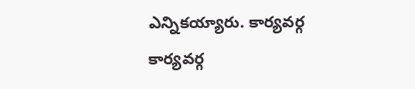ఎన్నికయ్యారు. కార్యవర్గ కార్యవర్గ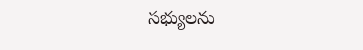సభ్యులను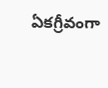ఏకగ్రీవంగా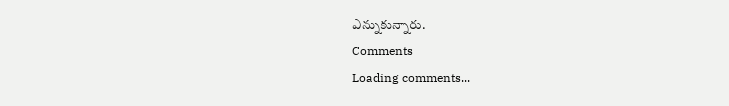ఎన్నుకున్నారు.
Comments
Loading comments...